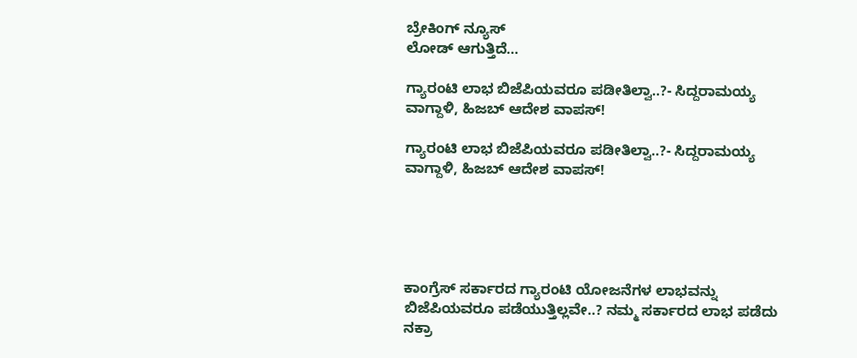ಬ್ರೇಕಿಂಗ್ ನ್ಯೂಸ್
ಲೋಡ್ ಆಗುತ್ತಿದೆ...

ಗ್ಯಾರಂಟಿ ಲಾಭ ಬಿಜೆಪಿಯವರೂ ಪಡೀತಿಲ್ವಾ..?- ಸಿದ್ದರಾಮಯ್ಯ ವಾಗ್ದಾಳಿ, ಹಿಜಬ್ ಆದೇಶ ವಾಪಸ್!

ಗ್ಯಾರಂಟಿ ಲಾಭ ಬಿಜೆಪಿಯವರೂ ಪಡೀತಿಲ್ವಾ..?- ಸಿದ್ದರಾಮಯ್ಯ ವಾಗ್ದಾಳಿ, ಹಿಜಬ್ ಆದೇಶ ವಾಪಸ್!





ಕಾಂಗ್ರೆಸ್ ಸರ್ಕಾರದ ಗ್ಯಾರಂಟಿ ಯೋಜನೆಗಳ ಲಾಭವನ್ನು ಬಿಜೆಪಿಯವರೂ ಪಡೆಯುತ್ತಿಲ್ಲವೇ..? ನಮ್ಮ ಸರ್ಕಾರದ ಲಾಭ ಪಡೆದು ನಕ್ರಾ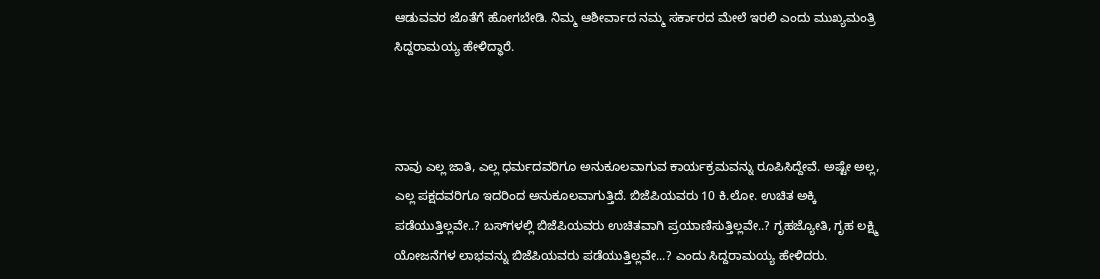ಆಡುವವರ ಜೊತೆಗೆ ಹೋಗಬೇಡಿ. ನಿಮ್ಮ ಆಶೀರ್ವಾದ ನಮ್ಮ ಸರ್ಕಾರದ ಮೇಲೆ ಇರಲಿ ಎಂದು ಮುಖ್ಯಮಂತ್ರಿ ಸಿದ್ದರಾಮಯ್ಯ ಹೇಳಿದ್ಧಾರೆ.



ನಾವು ಎಲ್ಲ ಜಾತಿ, ಎಲ್ಲ ಧರ್ಮದವರಿಗೂ ಅನುಕೂಲವಾಗುವ ಕಾರ್ಯಕ್ರಮವನ್ನು ರೂಪಿಸಿದ್ದೇವೆ. ಅಷ್ಟೇ ಅಲ್ಲ, ಎಲ್ಲ ಪಕ್ಷದವರಿಗೂ ಇದರಿಂದ ಅನುಕೂಲವಾಗುತ್ತಿದೆ. ಬಿಜೆಪಿಯವರು 10 ಕಿ.ಲೋ. ಉಚಿತ ಅಕ್ಕಿ ಪಡೆಯುತ್ತಿಲ್ಲವೇ..? ಬಸ್‌ಗಳಲ್ಲಿ ಬಿಜೆಪಿಯವರು ಉಚಿತವಾಗಿ ಪ್ರಯಾಣಿಸುತ್ತಿಲ್ಲವೇ..? ಗೃಹಜ್ಯೋತಿ, ಗೃಹ ಲಕ್ಷ್ಮಿ ಯೋಜನೆಗಳ ಲಾಭವನ್ನು ಬಿಜೆಪಿಯವರು ಪಡೆಯುತ್ತಿಲ್ಲವೇ...? ಎಂದು ಸಿದ್ದರಾಮಯ್ಯ ಹೇಳಿದರು.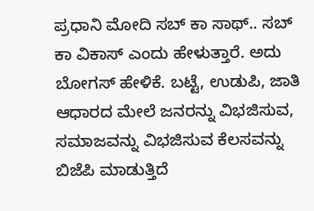ಪ್ರಧಾನಿ ಮೋದಿ ಸಬ್ ಕಾ ಸಾಥ್.. ಸಬ್ ಕಾ ವಿಕಾಸ್ ಎಂದು ಹೇಳುತ್ತಾರೆ. ಅದು ಬೋಗಸ್ ಹೇಳಿಕೆ. ಬಟ್ಟೆ, ಉಡುಪಿ, ಜಾತಿ ಆಧಾರದ ಮೇಲೆ ಜನರನ್ನು ವಿಭಜಿಸುವ, ಸಮಾಜವನ್ನು ವಿಭಜಿಸುವ ಕೆಲಸವನ್ನು ಬಿಜೆಪಿ ಮಾಡುತ್ತಿದೆ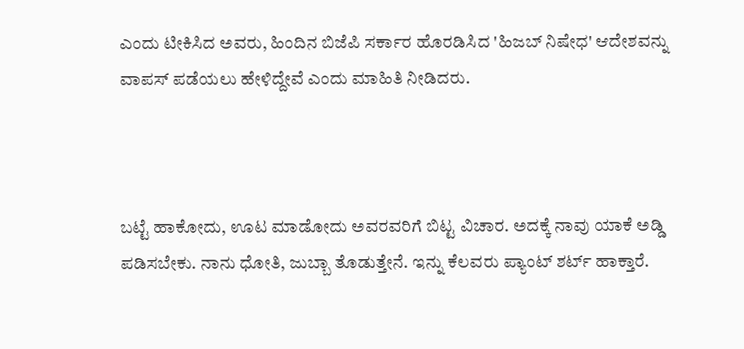ಎಂದು ಟೀಕಿಸಿದ ಅವರು, ಹಿಂದಿನ ಬಿಜೆಪಿ ಸರ್ಕಾರ ಹೊರಡಿಸಿದ 'ಹಿಜಬ್ ನಿಷೇಧ' ಆದೇಶವನ್ನು ವಾಪಸ್ ಪಡೆಯಲು ಹೇಳಿದ್ದೇವೆ ಎಂದು ಮಾಹಿತಿ ನೀಡಿದರು.



ಬಟ್ಟೆ ಹಾಕೋದು, ಊಟ ಮಾಡೋದು ಅವರವರಿಗೆ ಬಿಟ್ಟ ವಿಚಾರ. ಅದಕ್ಕೆ ನಾವು ಯಾಕೆ ಅಡ್ಡಿ ಪಡಿಸಬೇಕು. ನಾನು ಧೋತಿ, ಜುಬ್ಬಾ ತೊಡುತ್ತೇನೆ. ಇನ್ನು ಕೆಲವರು ಪ್ಯಾಂಟ್ ಶರ್ಟ್ ಹಾಕ್ತಾರೆ.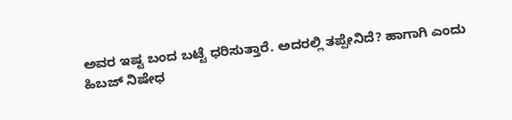ಅವರ ಇಷ್ಟ ಬಂದ ಬಟ್ಟೆ ಧರಿಸುತ್ತಾರೆ. ಅದರಲ್ಲಿ ತಪ್ಪೇನಿದೆ? ಹಾಗಾಗಿ ಎಂದು ಹಿಬಜ್ ನಿಷೇಧ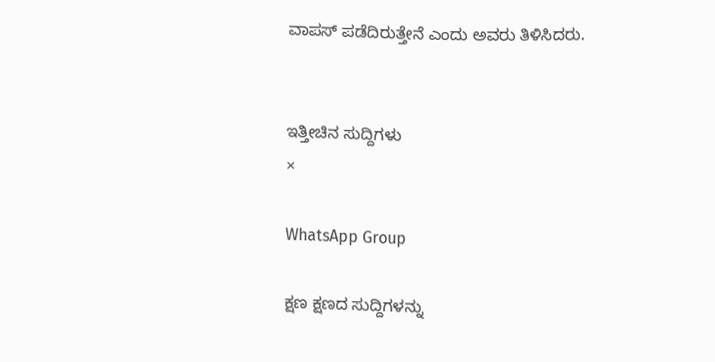ವಾಪಸ್ ಪಡೆದಿರುತ್ತೇನೆ ಎಂದು ಅವರು ತಿಳಿಸಿದರು.


ಇತ್ತೀಚಿನ ಸುದ್ದಿಗಳು
×

WhatsApp Group

ಕ್ಷಣ ಕ್ಷಣದ ಸುದ್ದಿಗಳನ್ನು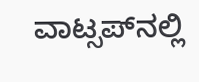ವಾಟ್ಸಪ್‌ನಲ್ಲಿ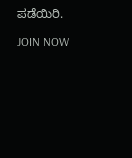ಪಡೆಯಿರಿ.

JOIN NOW